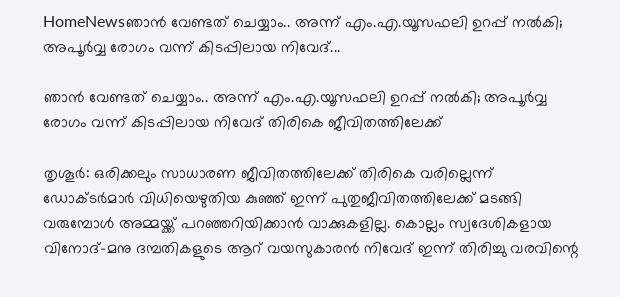HomeNewsഞാൻ വേണ്ടത് ചെയ്യാം.. അന്ന് എം.എ.യൂസഫലി ഉറപ്പ് നൽകി; അപൂർവ്വ രോഗം വന്ന് കിടപ്പിലായ നിവേദ്...

ഞാൻ വേണ്ടത് ചെയ്യാം.. അന്ന് എം.എ.യൂസഫലി ഉറപ്പ് നൽകി; അപൂർവ്വ രോഗം വന്ന് കിടപ്പിലായ നിവേദ് തിരികെ ജീവിതത്തിലേക്ക്

തൃശൂർ: ഒരിക്കലും സാധാരണ ജീവിതത്തിലേക്ക് തിരികെ വരില്ലെന്ന് ഡോക്ടർമാർ വിധിയെഴുതിയ കുഞ്ഞ് ഇന്ന് പുതുജീവിതത്തിലേക്ക് മടങ്ങി വരുമ്പോൾ അമ്മയ്ക്ക് പറഞ്ഞറിയിക്കാൻ വാക്കുകളില്ല. കൊല്ലം സ്വദേശികളായ വിനോദ്-മനു ദമ്പതികളുടെ ആറ് വയസുകാരൻ നിവേദ് ഇന്ന് തിരിച്ചു വരവിന്റെ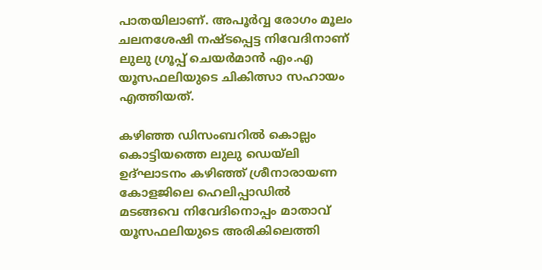പാതയിലാണ്. അപൂർവ്വ രോഗം മൂലം ചലനശേഷി നഷ്ടപ്പെട്ട നിവേദിനാണ് ലുലു ഗ്രൂപ്പ് ചെയർമാൻ എം.എ യൂസഫലിയുടെ ചികിത്സാ സഹായം എത്തിയത്.

കഴിഞ്ഞ ഡിസംബറിൽ കൊല്ലം കൊട്ടിയത്തെ ലുലു ഡെയ്ലി ഉദ്ഘാടനം കഴിഞ്ഞ് ശ്രീനാരായണ കോളജിലെ ഹെലിപ്പാഡിൽ മടങ്ങവെ നിവേദിനൊപ്പം മാതാവ് യൂസഫലിയുടെ അരികിലെത്തി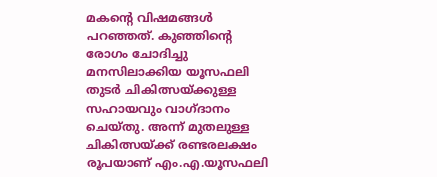മകൻ്റെ വിഷമങ്ങൾ പറഞ്ഞത്. കുഞ്ഞിന്റെ രോഗം ചോദിച്ചു മനസിലാക്കിയ യൂസഫലി തുടർ ചികിത്സയ്ക്കുള്ള സഹായവും വാഗ്ദാനം ചെയ്തു. അന്ന് മുതലുള്ള ചികിത്സയ്ക്ക് രണ്ടരലക്ഷം രൂപയാണ് എം.എ.യൂസഫലി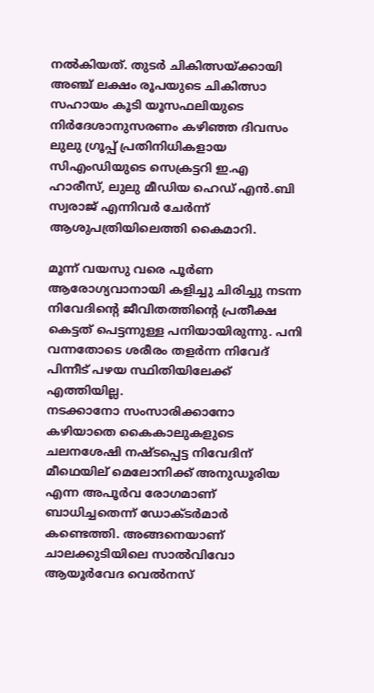നൽകിയത്. തുടർ ചികിത്സയ്ക്കായി അഞ്ച് ലക്ഷം രൂപയുടെ ചികിത്സാ സഹായം കൂടി യൂസഫലിയുടെ നിർദേശാനുസരണം കഴിഞ്ഞ ദിവസം ലുലു ഗ്രൂപ്പ് പ്രതിനിധികളായ
സിഎംഡിയുടെ സെക്രട്ടറി ഇ.എ ഹാരീസ്, ലുലു മീഡിയ ഹെഡ് എൻ.ബി സ്വരാജ് എന്നിവർ ചേർന്ന് ആശുപത്രിയിലെത്തി കൈമാറി.

മൂന്ന് വയസു വരെ പൂർണ ആരോഗ്യവാനായി കളിച്ചു ചിരിച്ചു നടന്ന നിവേദിന്റെ ജീവിതത്തിന്റെ പ്രതീക്ഷ കെട്ടത് പെട്ടന്നുള്ള പനിയായിരുന്നു. പനി വന്നതോടെ ശരീരം തളർന്ന നിവേദ് പിന്നീട് പഴയ സ്ഥിതിയിലേക്ക് എത്തിയില്ല.
നടക്കാനോ സംസാരിക്കാനോ കഴിയാതെ കൈകാലുകളുടെ ചലനശേഷി നഷ്ടപ്പെട്ട നിവേദിന് മീഥെയില്‌ മെലോനിക്ക് അനുഡൂരിയ എന്ന അപൂർവ രോഗമാണ് ബാധിച്ചതെന്ന് ഡോക്ടർമാർ കണ്ടെത്തി. അങ്ങനെയാണ് ചാലക്കുടിയിലെ സാൽവിവോ ആയൂർവേദ വെൽനസ്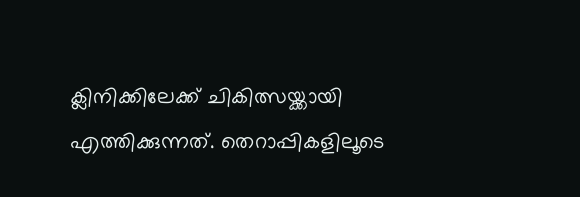ക്ലിനിക്കിലേക്ക് ചികിത്സയ്ക്കായി എത്തിക്കുന്നത്. തെറാപ്പികളിലൂടെ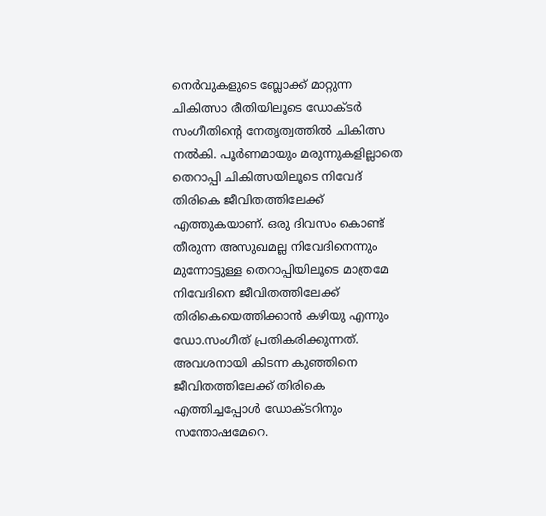നെർവുകളുടെ ബ്ലോക്ക് മാറ്റുന്ന ചികിത്സാ രീതിയിലൂടെ ഡോക്ടർ സംഗീതിന്റെ നേതൃത്വത്തിൽ ചികിത്സ നൽകി. പൂർണമായും മരുന്നുകളില്ലാതെ തെറാപ്പി ചികിത്സയിലൂടെ നിവേദ് തിരികെ ജീവിതത്തിലേക്ക് എത്തുകയാണ്. ഒരു ദിവസം കൊണ്ട് തീരുന്ന അസുഖമല്ല നിവേദിനെന്നും മുന്നോട്ടുള്ള തെറാപ്പിയിലൂടെ മാത്രമേ നിവേദിനെ ജീവിതത്തിലേക്ക് തിരികെയെത്തിക്കാൻ കഴിയു എന്നും ഡോ.സംഗീത് പ്രതികരിക്കുന്നത്. അവശനായി കിടന്ന കുഞ്ഞിനെ ജീവിതത്തിലേക്ക് തിരികെ എത്തിച്ചപ്പോൾ ഡോക്ടറിനും സന്തോഷമേറെ.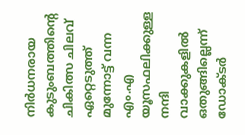നിർധനരായ കുടുംബത്തിന്റെ ചികിത്സ ചിലവ് ഏറ്റെടുത്ത് മുന്നോട്ട് വന്ന എം.എ യൂസഫലിക്കുള്ള നന്ദി വാക്കുകളിൽ ഒതുങ്ങില്ലെന്ന് ഡോക്ടർ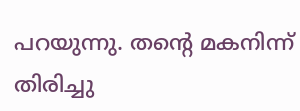പറയുന്നു. തന്റെ മകനിന്ന് തിരിച്ചു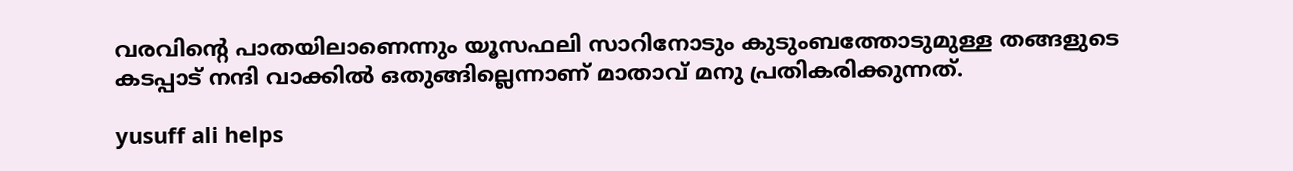വരവിന്റെ പാതയിലാണെന്നും യൂസഫലി സാറിനോടും കുടുംബത്തോടുമുള്ള തങ്ങളുടെ കടപ്പാട് നന്ദി വാക്കിൽ ഒതുങ്ങില്ലെന്നാണ് മാതാവ് മനു പ്രതികരിക്കുന്നത്.

yusuff ali helps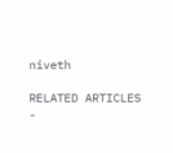niveth

RELATED ARTICLES
-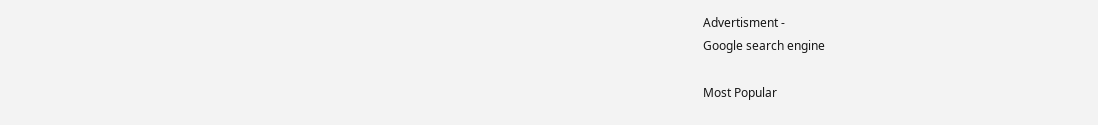Advertisment -
Google search engine

Most Popular